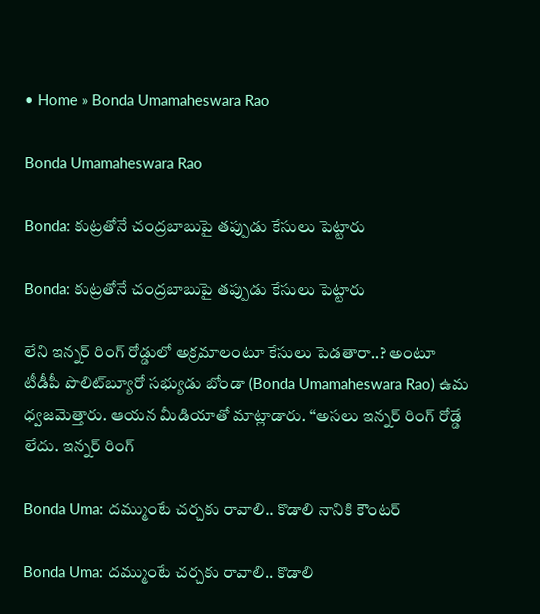• Home » Bonda Umamaheswara Rao

Bonda Umamaheswara Rao

Bonda: కుట్రతోనే చంద్రబాబుపై తప్పుడు కేసులు పెట్టారు

Bonda: కుట్రతోనే చంద్రబాబుపై తప్పుడు కేసులు పెట్టారు

లేని ఇన్నర్ రింగ్ రోడ్డులో అక్రమాలంటూ కేసులు పెడతారా..? అంటూ టీడీపీ పొలిట్‌బ్యూరో సభ్యుడు బోండా (Bonda Umamaheswara Rao) ఉమ ధ్వజమెత్తారు. ఆయన మీడియాతో మాట్లాడారు. ‘‘అసలు ఇన్నర్ రింగ్ రోడ్డే లేదు. ఇన్నర్ రింగ్

Bonda Uma: దమ్ముంటే చర్చకు రావాలి.. కొడాలి నానికి కౌంటర్

Bonda Uma: దమ్ముంటే చర్చకు రావాలి.. కొడాలి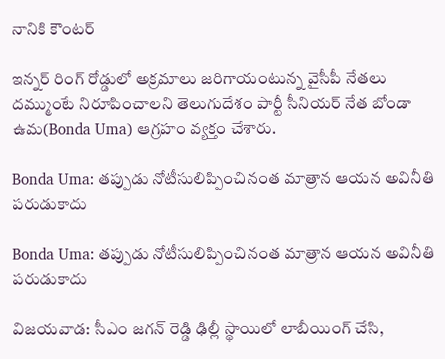నానికి కౌంటర్

ఇన్నర్ రింగ్ రోడ్డులో అక్రమాలు జరిగాయంటున్న వైసీపీ నేతలు దమ్ముంటే నిరూపించాలని తెలుగుదేశం పార్టీ సీనియర్ నేత బోండా ఉమ(Bonda Uma) ఆగ్రహం వ్యక్తం చేశారు.

Bonda Uma: తప్పుడు నోటీసులిప్పించినంత మాత్రాన ఆయన అవినీతి పరుడుకాదు

Bonda Uma: తప్పుడు నోటీసులిప్పించినంత మాత్రాన ఆయన అవినీతి పరుడుకాదు

విజయవాడ: సీఎం జగన్ రెడ్డి ఢిల్లీ స్థాయిలో లాబీయింగ్ చేసి,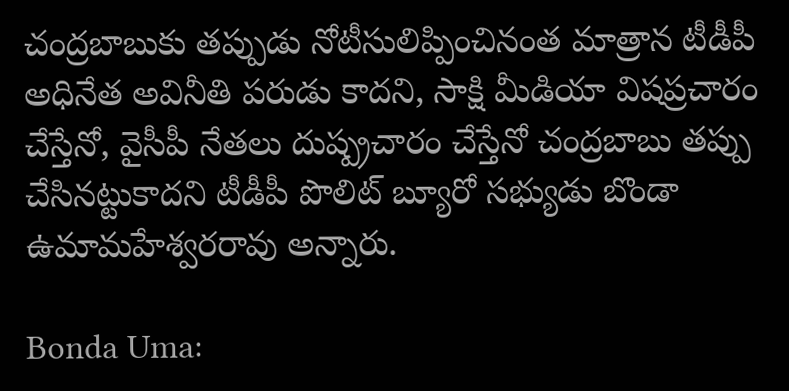చంద్రబాబుకు తప్పుడు నోటీసులిప్పించినంత మాత్రాన టీడీపీ అధినేత అవినీతి పరుడు కాదని, సాక్షి మీడియా విషప్రచారం చేస్తేనో, వైసీపీ నేతలు దుష్ప్రచారం చేస్తేనో చంద్రబాబు తప్పు చేసినట్టుకాదని టీడీపీ పొలిట్ బ్యూరో సభ్యుడు బొండా ఉమామహేశ్వరరావు అన్నారు.

Bonda Uma: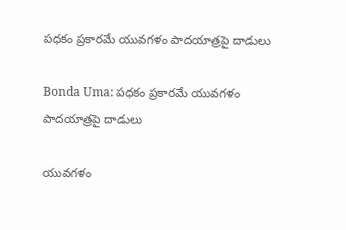పధకం ప్రకారమే యువగళం పాదయాత్రపై దాడులు

Bonda Uma: పధకం ప్రకారమే యువగళం పాదయాత్రపై దాడులు

యువగళం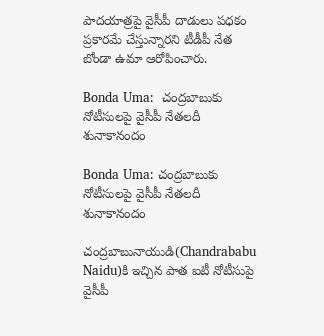పాదయాత్రపై వైసీపీ దాడులు పధకం ప్రకారమే చేస్తున్నారని టీడీపీ నేత బోండా ఉమా ఆరోపించారు.

Bonda Uma:  చంద్రబాబుకు నోటీసులపై వైసీపీ నేతలదీ శునాకానందం

Bonda Uma: చంద్రబాబుకు నోటీసులపై వైసీపీ నేతలదీ శునాకానందం

చంద్రబాబునాయుడి(Chandrababu Naidu)కి ఇచ్చిన పాత ఐటీ నోటీసుపై వైసీపీ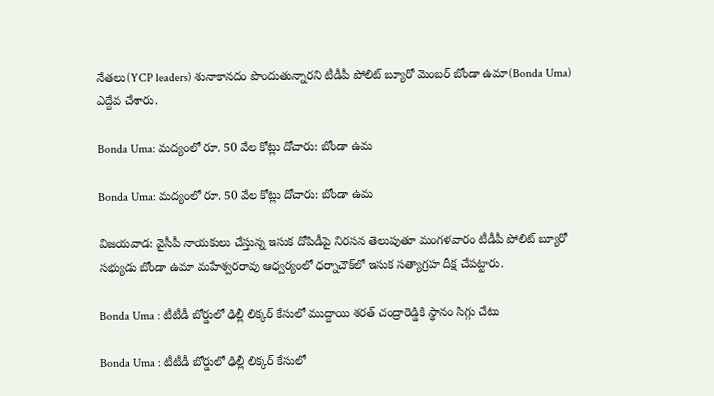నేతలు(YCP leaders) శునాకానదం పొందుతున్నారని టీడీపీ పోలిట్ బ్యూరో మెంబర్ బోండా ఉమా(Bonda Uma) ఎద్దేవ చేశారు.

Bonda Uma: మద్యంలో రూ. 50 వేల కోట్లు దోచారు: బోండా ఉమ

Bonda Uma: మద్యంలో రూ. 50 వేల కోట్లు దోచారు: బోండా ఉమ

విజయవాడ: వైసీపీ నాయకులు చేస్తున్న ఇసుక దోపిడీపై నిరసన తెలుపుతూ మంగళవారం టీడీపీ పోలిట్ బ్యూరో సభ్యుడు బోండా ఉమా మహేశ్వరరావు ఆధ్వర్యంలో ధర్నాచౌక్‌లో ఇసుక సత్యాగ్రహ దీక్ష చేపట్టారు.

Bonda Uma : టీటీడీ బోర్డులో ఢిల్లీ లిక్కర్ కేసులో ముద్దాయి శరత్ చంద్రారెడ్డికి స్థానం సిగ్గు చేటు

Bonda Uma : టీటీడీ బోర్డులో ఢిల్లీ లిక్కర్ కేసులో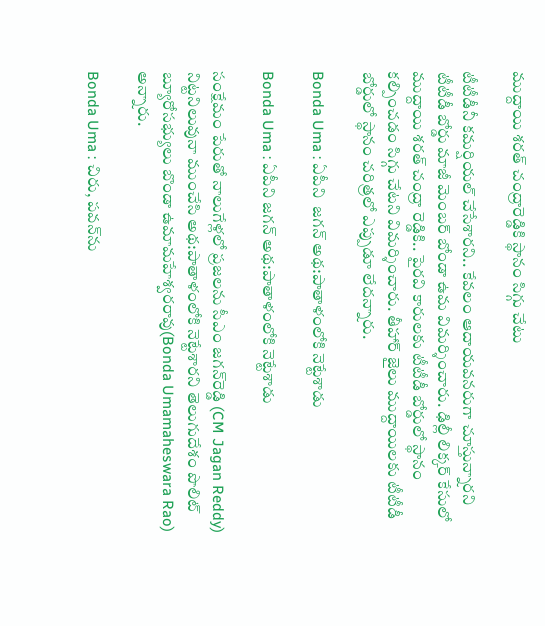ముద్దాయి శరత్ చంద్రారెడ్డికి స్థానం సిగ్గు చేటు

టీటీడీనీ కమర్షియల్ చేసేశారని.. కేవలం ఆదాయవనరుగా చూస్తున్నారని టీటీడీ బోర్డు మాజీ మెంబర్ బోండా ఉమ విమర్శించారు. ఢిల్లీ లిక్కర్ కేసులో ముద్దాయి శరత్ చంద్రా రెడ్డికి.. పైరవి కారులకు టీటీడీ బోర్డులో స్థానం కల్పించడం సిగ్గు చేటని విమర్శించారు. తీహార్ జైలు ముద్దాయిలకు టీటీడీ బోర్డులో స్థానం చరిత్రలో ఎప్పుడూ లేదన్నారు.

Bonda Uma : ఏపీని  జగన్ అథ:పాతాళంలోకి నెట్టేశాడు

Bonda Uma : ఏపీని జగన్ అథ:పాతాళంలోకి నెట్టేశాడు

సంక్షేమం పేరుతో నాలుగేళ్లలో ప్రజలను సీఎం జగన్‌రెడ్డి (CM Jagan Reddy) నిట్టనిలువునా ముంచేసి అథ:పాతాళంలోకి నెట్టేశారని తెలుగుదేశం పొలిట్ బ్యూరోసభ్యులు బొండా ఉమామహేశ్వరరావు(Bonda Umamaheswara Rao) అన్నారు.

Bonda Uma : చిరు, పవన్‌ను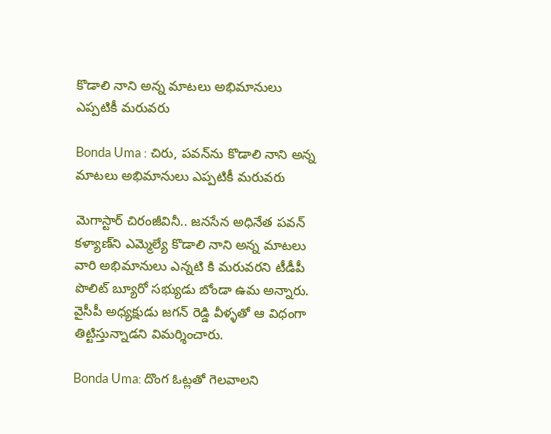కొడాలి నాని అన్న మాటలు అభిమానులు ఎప్పటికీ మరువరు

Bonda Uma : చిరు, పవన్‌ను కొడాలి నాని అన్న మాటలు అభిమానులు ఎప్పటికీ మరువరు

మెగాస్టార్ చిరంజీవినీ.. జనసేన అధినేత పవన్ కళ్యాణ్‌ని ఎమ్మెల్యే కొడాలి నాని అన్న మాటలు వారి అభిమానులు ఎన్నటి కి మరువరని టీడీపీ పొలిట్ బ్యూరో సభ్యుడు బోండా ఉమ అన్నారు. వైసీపీ అధ్యక్షుడు జగన్ రెడ్డి వీళ్ళతో ఆ విధంగా తిట్టిస్తున్నాడని విమర్శించారు.

Bonda Uma: దొంగ ఓట్లతో గెలవాలని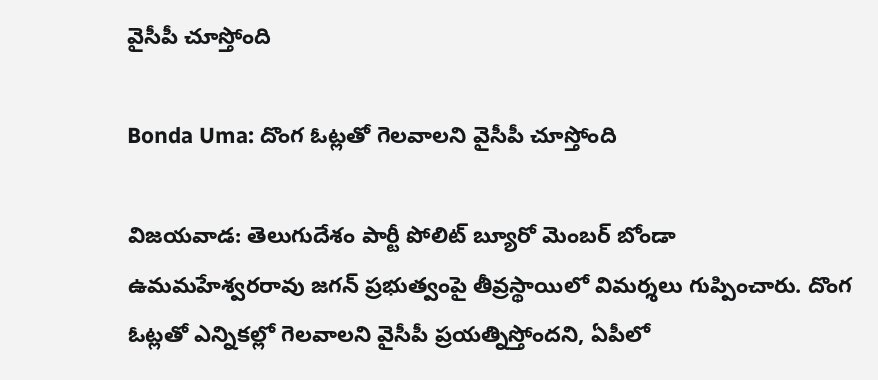వైసీపీ చూస్తోంది

Bonda Uma: దొంగ ఓట్లతో గెలవాలని వైసీపీ చూస్తోంది

విజయవాడ: తెలుగుదేశం పార్టీ పోలిట్ బ్యూరో మెంబర్ బోండా ఉమమహేశ్వరరావు జగన్ ప్రభుత్వంపై తీవ్రస్థాయిలో విమర్శలు గుప్పించారు. దొంగ ఓట్లతో ఎన్నికల్లో గెలవాలని వైసీపీ ప్రయత్నిస్తోందని, ఏపీలో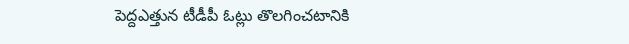పెద్దఎత్తున టీడీపీ ఓట్లు తొలగించటానికి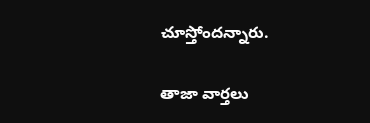చూస్తోందన్నారు.

తాజా వార్తలు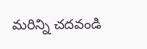మరిన్ని చదవండి